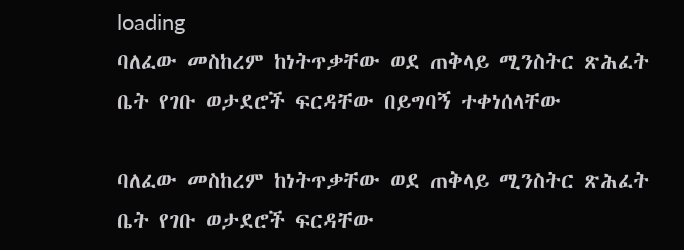loading
ባለፈው መስከረም ከነትጥቃቸው ወደ ጠቅላይ ሚንስትር ጽሕፈት ቤት የገቡ ወታደሮች ፍርዳቸው በይግባኝ ተቀነሰላቸው

ባለፈው መስከረም ከነትጥቃቸው ወደ ጠቅላይ ሚንስትር ጽሕፈት ቤት የገቡ ወታደሮች ፍርዳቸው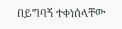በይግባኝ ተቀነሰላቸው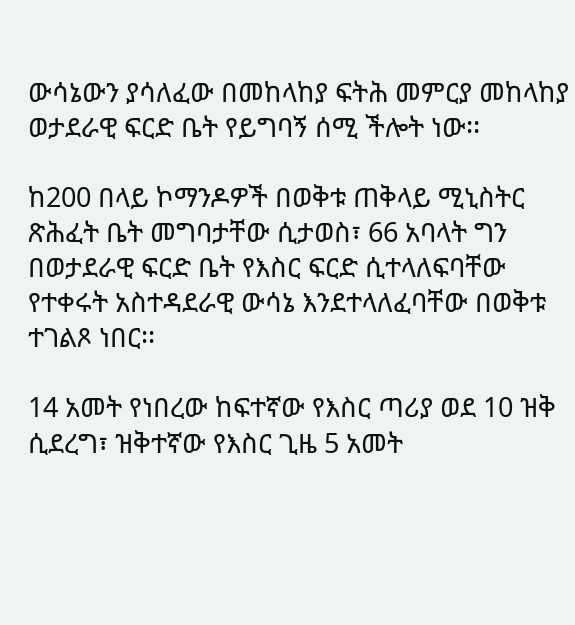ውሳኔውን ያሳለፈው በመከላከያ ፍትሕ መምርያ መከላከያ ወታደራዊ ፍርድ ቤት የይግባኝ ሰሚ ችሎት ነው፡፡

ከ200 በላይ ኮማንዶዎች በወቅቱ ጠቅላይ ሚኒስትር ጽሕፈት ቤት መግባታቸው ሲታወስ፣ 66 አባላት ግን በወታደራዊ ፍርድ ቤት የእስር ፍርድ ሲተላለፍባቸው የተቀሩት አስተዳደራዊ ውሳኔ እንደተላለፈባቸው በወቅቱ ተገልጾ ነበር፡፡

14 አመት የነበረው ከፍተኛው የእስር ጣሪያ ወደ 10 ዝቅ ሲደረግ፣ ዝቅተኛው የእስር ጊዜ 5 አመት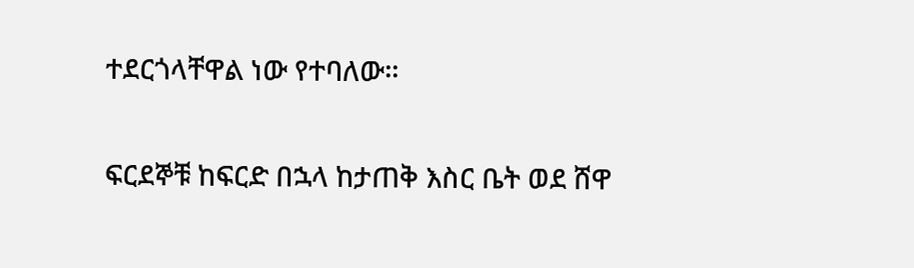ተደርጎላቸዋል ነው የተባለው፡፡

ፍርደኞቹ ከፍርድ በኋላ ከታጠቅ እስር ቤት ወደ ሸዋ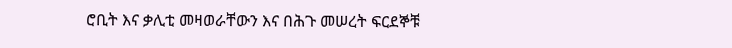ሮቢት እና ቃሊቲ መዛወራቸውን እና በሕጉ መሠረት ፍርደኞቹ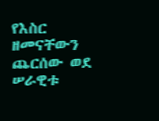የእስር ዘመናቸውን ጨርሰው ወደ ሠራዊቱ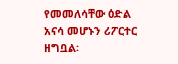የመመለሳቸው ዕድል አናሳ መሆኑን ሪፖርተር ዘግቧል፡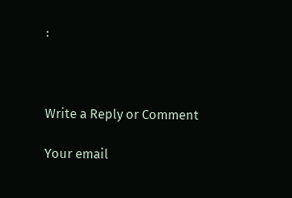፡



Write a Reply or Comment

Your email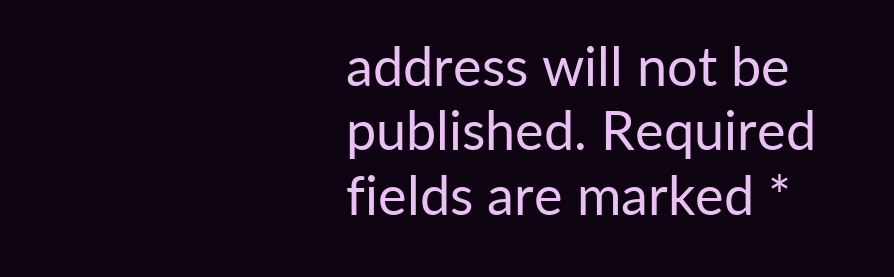address will not be published. Required fields are marked *